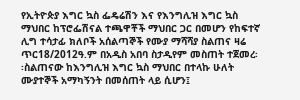የኢትዮጵያ እግር ኳስ ፌዴሬሽን እና የእንግሊዝ እግር ኳስ ማህበር ከፕሮፌሽናል ተጫዋቾች ማህበር ጋር በመሆን የከፍተኛ ሊግ ተሳታፊ ክለቦች አሰልጣኞች የሙያ ማሻሻያ ስልጠና ዛሬ ጥር18/2012ዓ.ም በአዲስ አበባ ስታዲየም መስጠት ተጀመረ፡፡ስልጠናው ከእንግሊዝ እግር ኳስ ማህበር በተላኩ ሁለት ሙያተኞች አማካኝንት በመሰጠት ላይ ሲሆን፤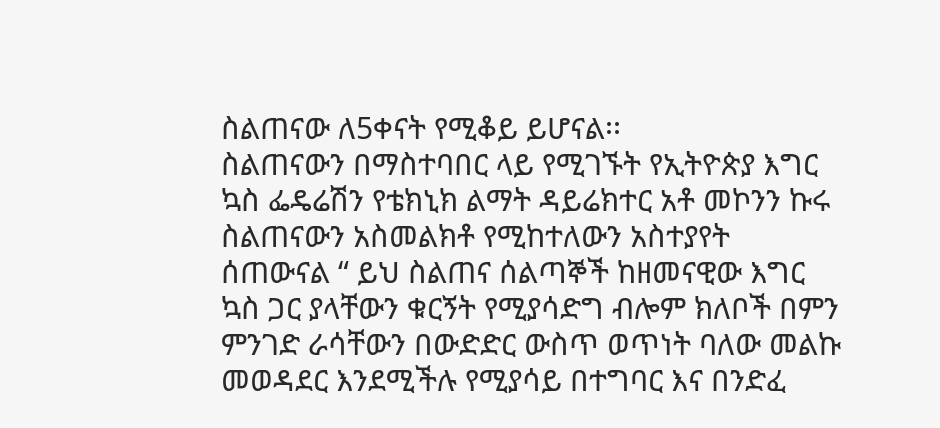ስልጠናው ለ5ቀናት የሚቆይ ይሆናል፡፡
ስልጠናውን በማስተባበር ላይ የሚገኙት የኢትዮጵያ እግር ኳስ ፌዴሬሽን የቴክኒክ ልማት ዳይሬክተር አቶ መኮንን ኩሩ ስልጠናውን አስመልክቶ የሚከተለውን አስተያየት ሰጠውናል “ ይህ ስልጠና ሰልጣኞች ከዘመናዊው እግር ኳስ ጋር ያላቸውን ቁርኝት የሚያሳድግ ብሎም ክለቦች በምን ምንገድ ራሳቸውን በውድድር ውስጥ ወጥነት ባለው መልኩ መወዳደር እንደሚችሉ የሚያሳይ በተግባር እና በንድፈ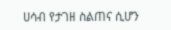ሀሳብ የታገዘ ስልጠና ሲሆን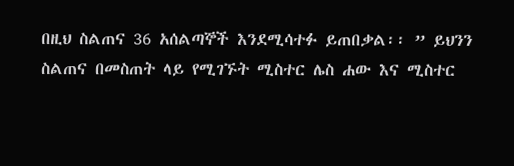በዚህ ስልጠና 36 አሰልጣኞች እንደሚሳተፉ ይጠበቃል፡፡ ” ይህንን ስልጠና በመስጠት ላይ የሚገኙት ሚስተር ሌስ ሐው እና ሚስተር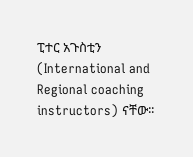ፒተር አጉስቲን (International and Regional coaching instructors) ናቸው፡፡